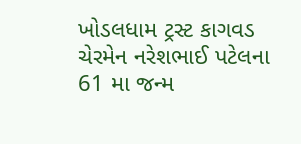ખોડલધામ ટ્રસ્ટ કાગવડ ચેરમેન નરેશભાઈ પટેલના 61 મા જન્મ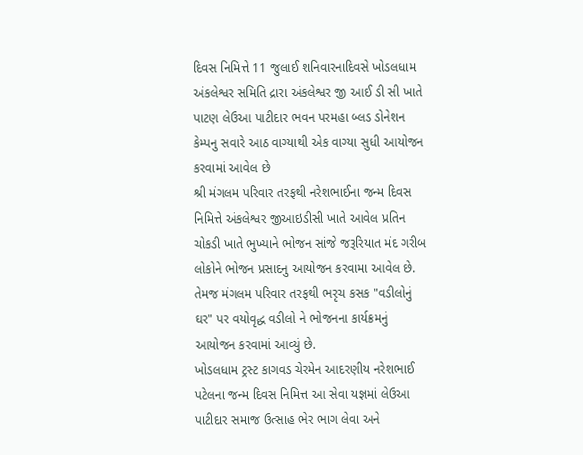દિવસ નિમિત્તે 11 જુલાઈ શનિવારનાદિવસે ખોડલધામ અંકલેશ્વર સમિતિ દ્રારા અંકલેશ્વર જી આઈ ડી સી ખાતે પાટણ લેઉઆ પાટીદાર ભવન પરમહા બ્લડ ડોનેશન કેમ્પનુ સવારે આઠ વાગ્યાથી એક વાગ્યા સુધી આયોજન કરવામાં આવેલ છે
શ્રી મંગલમ પરિવાર તરફથી નરેશભાઈના જન્મ દિવસ નિમિત્તે અંકલેશ્વર જીઆઇડીસી ખાતે આવેલ પ્રતિન ચોકડી ખાતે ભુખ્યાને ભોજન સાંજે જરૂરિયાત મંદ ગરીબ લોકોને ભોજન પ્રસાદનુ આયોજન કરવામા આવેલ છે. તેમજ મંગલમ પરિવાર તરફથી ભરૃચ કસક "વડીલોનું ઘર" પર વયોવૃદ્ધ વડીલો ને ભોજનના કાર્યક્રમનું આયોજન કરવામાં આવ્યું છે.
ખોડલધામ ટ્રસ્ટ કાગવડ ચેરમેન આદરણીય નરેશભાઈ પટેલના જન્મ દિવસ નિમિત્ત આ સેવા યજ્ઞમાં લેઉઆ પાટીદાર સમાજ ઉત્સાહ ભેર ભાગ લેવા અને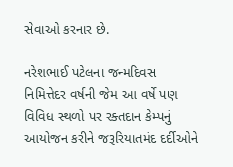સેવાઓ કરનાર છે.

નરેશભાઈ પટેલના જન્મદિવસ નિમિત્તેદર વર્ષની જેમ આ વર્ષે પણ વિવિધ સ્થળો પર રક્તદાન કેમ્પનું આયોજન કરીને જરૂરિયાતમંદ દર્દીઓને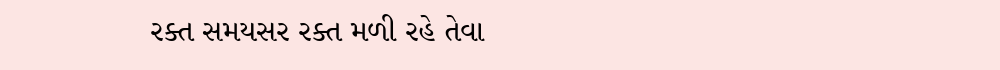રક્ત સમયસર રક્ત મળી રહે તેવા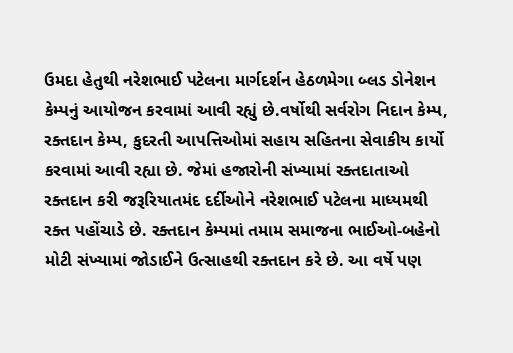ઉમદા હેતુથી નરેશભાઈ પટેલના માર્ગદર્શન હેઠળમેગા બ્લડ ડોનેશન કેમ્પનું આયોજન કરવામાં આવી રહ્યું છે.વર્ષોથી સર્વરોગ નિદાન કેમ્પ, રક્તદાન કેમ્પ, કુદરતી આપત્તિઓમાં સહાય સહિતના સેવાકીય કાર્યો કરવામાં આવી રહ્યા છે. જેમાં હજારોની સંખ્યામાં રક્તદાતાઓ રક્તદાન કરી જરૂરિયાતમંદ દર્દીઓને નરેશભાઈ પટેલના માધ્યમથી રક્ત પહોંચાડે છે. રક્તદાન કેમ્પમાં તમામ સમાજના ભાઈઓ-બહેનો મોટી સંખ્યામાં જોડાઈને ઉત્સાહથી રક્તદાન કરે છે. આ વર્ષે પણ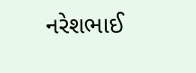નરેશભાઈ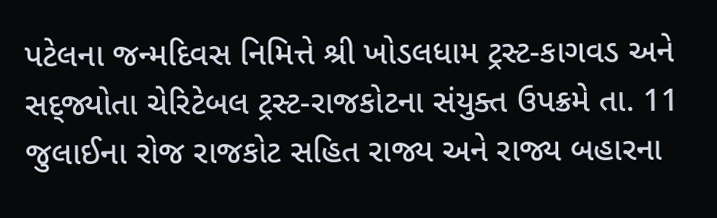પટેલના જન્મદિવસ નિમિત્તે શ્રી ખોડલધામ ટ્રસ્ટ-કાગવડ અને સદ્જ્યોતા ચેરિટેબલ ટ્રસ્ટ-રાજકોટના સંયુક્ત ઉપક્રમે તા. 11 જુલાઈના રોજ રાજકોટ સહિત રાજ્ય અને રાજ્ય બહારના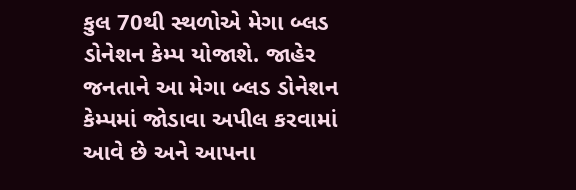કુલ 70થી સ્થળોએ મેગા બ્લડ ડોનેશન કેમ્પ યોજાશે. જાહેર જનતાને આ મેગા બ્લડ ડોનેશન કેમ્પમાં જોડાવા અપીલ કરવામાં આવે છે અને આપના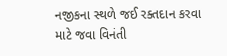નજીકના સ્થળે જઈ રક્તદાન કરવા માટે જવા વિનંતી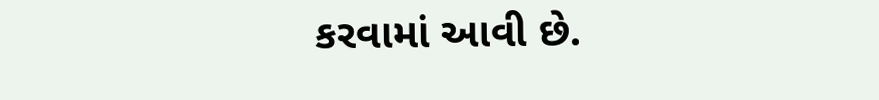કરવામાં આવી છે.